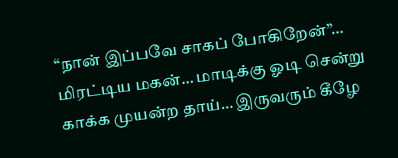“நான் இப்பவே சாகப் போகிறேன்”… மிரட்டிய மகன்… மாடிக்கு ஓடி சென்று காக்க முயன்ற தாய்… இருவரும் கீழே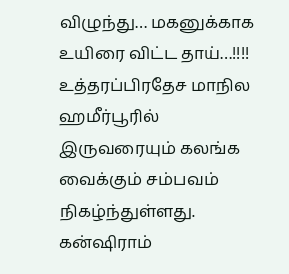விழுந்து… மகனுக்காக உயிரை விட்ட தாய்…!!!!
உத்தரப்பிரதேச மாநில ஹமீர்பூரில் இருவரையும் கலங்க வைக்கும் சம்பவம் நிகழ்ந்துள்ளது. கன்ஷிராம்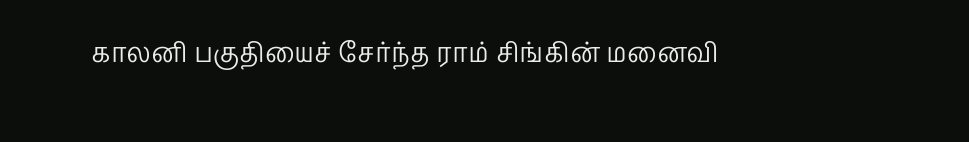காலனி பகுதியைச் சேர்ந்த ராம் சிங்கின் மனைவி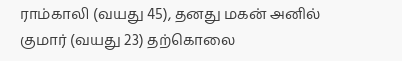ராம்காலி (வயது 45), தனது மகன் அனில் குமார் (வயது 23) தற்கொலை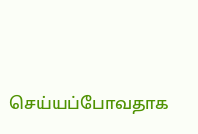செய்யப்போவதாக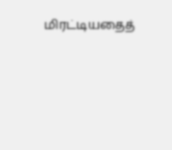மிரட்டியதைத்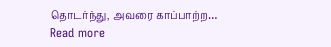தொடர்ந்து, அவரை காப்பாற்ற…
Read more